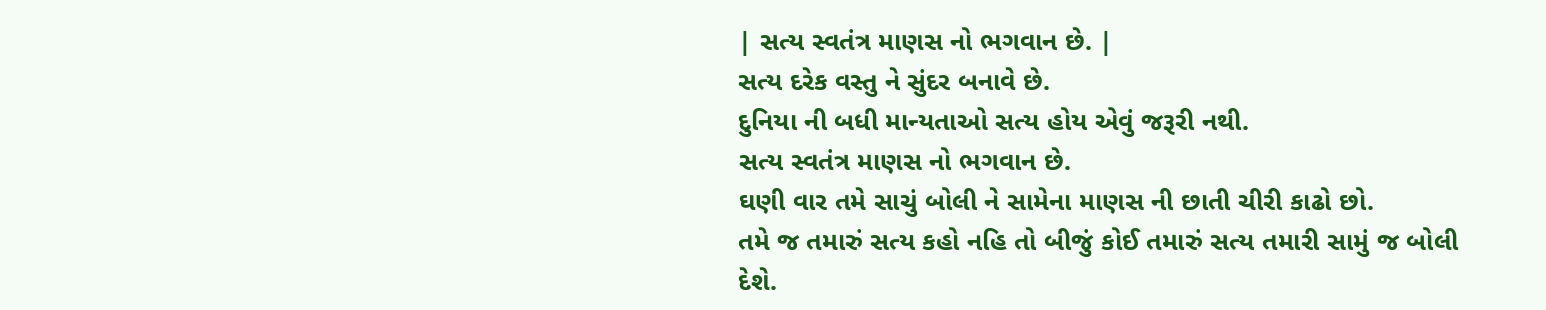| સત્ય સ્વતંત્ર માણસ નો ભગવાન છે. |
સત્ય દરેક વસ્તુ ને સુંદર બનાવે છે.
દુનિયા ની બધી માન્યતાઓ સત્ય હોય એવું જરૂરી નથી.
સત્ય સ્વતંત્ર માણસ નો ભગવાન છે.
ઘણી વાર તમે સાચું બોલી ને સામેના માણસ ની છાતી ચીરી કાઢો છો.
તમે જ તમારું સત્ય કહો નહિ તો બીજું કોઈ તમારું સત્ય તમારી સામું જ બોલી દેશે.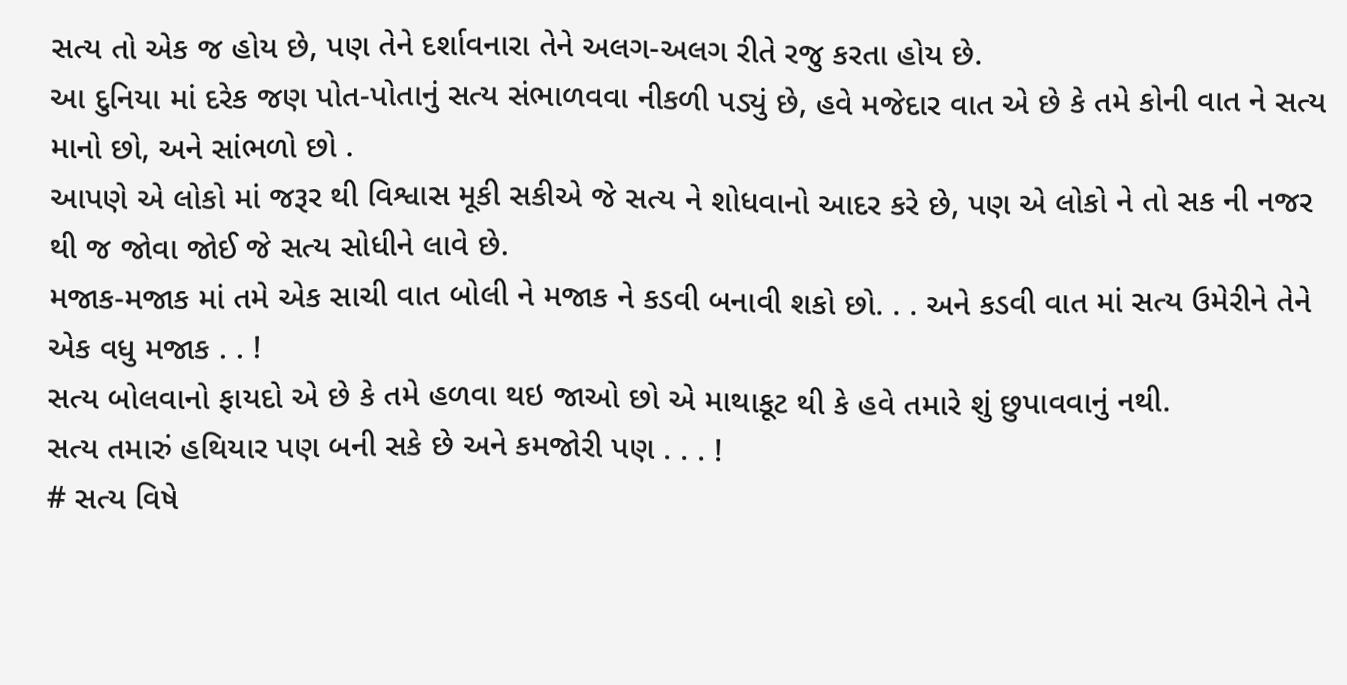સત્ય તો એક જ હોય છે, પણ તેને દર્શાવનારા તેને અલગ-અલગ રીતે રજુ કરતા હોય છે.
આ દુનિયા માં દરેક જણ પોત-પોતાનું સત્ય સંભાળવવા નીકળી પડ્યું છે, હવે મજેદાર વાત એ છે કે તમે કોની વાત ને સત્ય માનો છો, અને સાંભળો છો .
આપણે એ લોકો માં જરૂર થી વિશ્વાસ મૂકી સકીએ જે સત્ય ને શોધવાનો આદર કરે છે, પણ એ લોકો ને તો સક ની નજર થી જ જોવા જોઈ જે સત્ય સોધીને લાવે છે.
મજાક-મજાક માં તમે એક સાચી વાત બોલી ને મજાક ને કડવી બનાવી શકો છો. . . અને કડવી વાત માં સત્ય ઉમેરીને તેને એક વધુ મજાક . . !
સત્ય બોલવાનો ફાયદો એ છે કે તમે હળવા થઇ જાઓ છો એ માથાકૂટ થી કે હવે તમારે શું છુપાવવાનું નથી.
સત્ય તમારું હથિયાર પણ બની સકે છે અને કમજોરી પણ . . . !
# સત્ય વિષે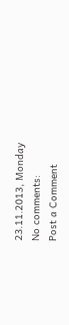23.11.2013, Monday
No comments:
Post a Comment